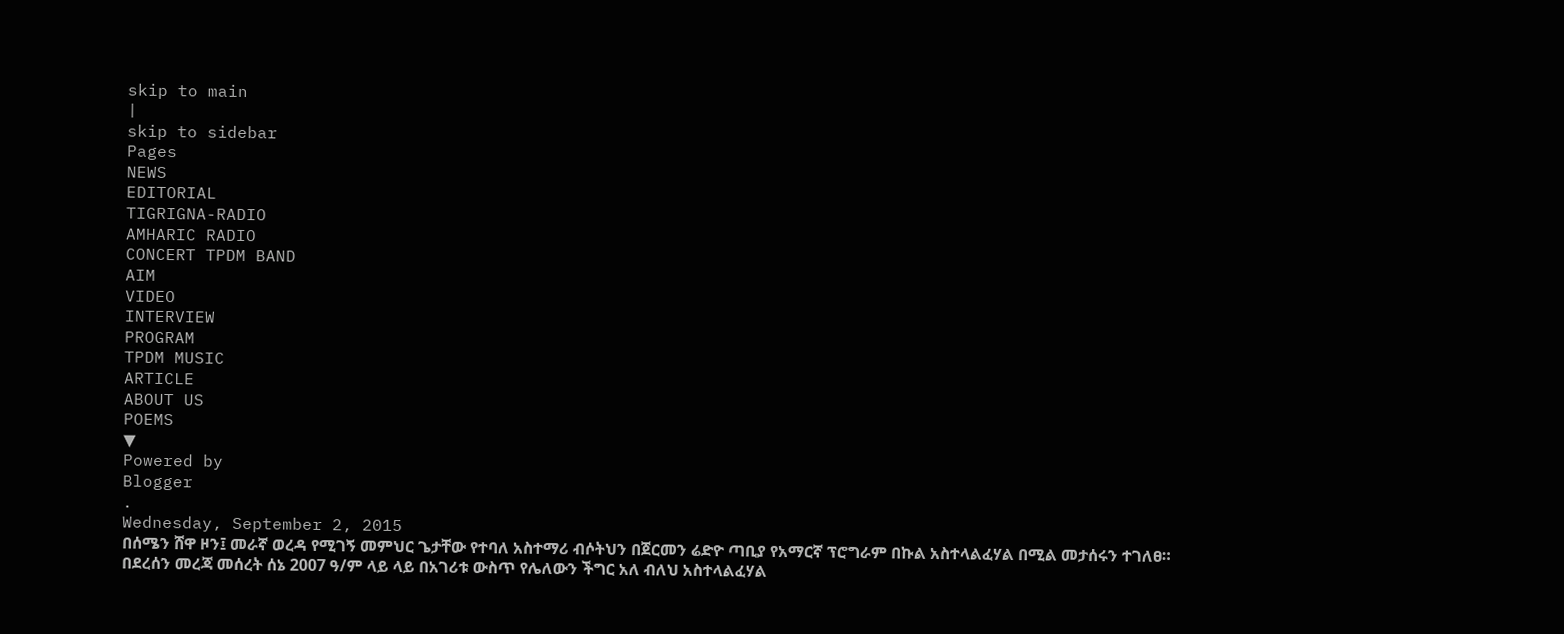skip to main
|
skip to sidebar
Pages
NEWS
EDITORIAL
TIGRIGNA-RADIO
AMHARIC RADIO
CONCERT TPDM BAND
AIM
VIDEO
INTERVIEW
PROGRAM
TPDM MUSIC
ARTICLE
ABOUT US
POEMS
▼
Powered by
Blogger
.
Wednesday, September 2, 2015
በሰሜን ሸዋ ዞን፤ መራኛ ወረዳ የሚገኝ መምህር ጌታቸው የተባለ አስተማሪ ብሶትህን በጀርመን ሬድዮ ጣቢያ የአማርኛ ፕሮግራም በኩል አስተላልፈሃል በሚል መታሰሩን ተገለፀ።
በደረሰን መረጃ መሰረት ሰኔ 2007 ዓ/ም ላይ ላይ በአገሪቱ ውስጥ የሌለውን ችግር አለ ብለህ አስተላልፈሃል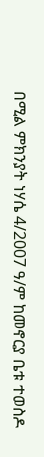በሚል ምክንያት ነሃሴ 4/2007 ዓ/ም ከመኖርያ ቤቱ ተወስዶ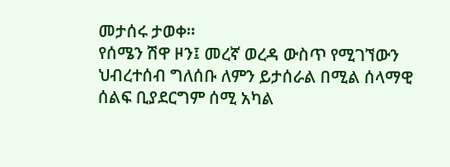መታሰሩ ታወቀ።
የሰሜን ሽዋ ዞን፤ መረኛ ወረዳ ውስጥ የሚገኘውን ህብረተሰብ ግለሰቡ ለምን ይታሰራል በሚል ሰላማዊ ሰልፍ ቢያደርግም ሰሚ አካል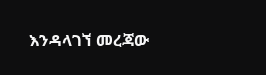እንዳላገኘ መረጃው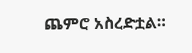ጨምሮ አስረድቷል።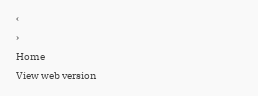‹
›
Home
View web version